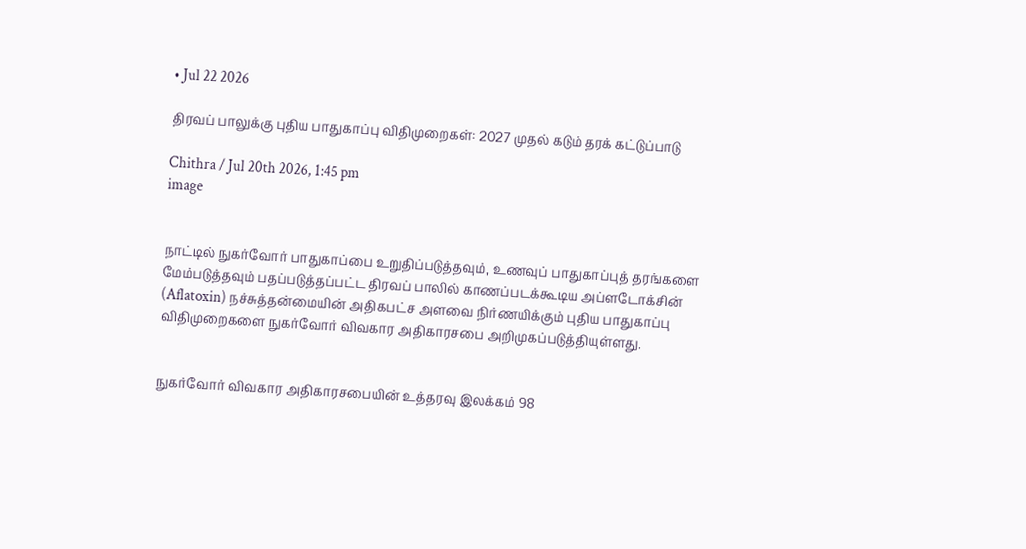• Jul 22 2026

திரவப் பாலுக்கு புதிய பாதுகாப்பு விதிமுறைகள்: 2027 முதல் கடும் தரக் கட்டுப்பாடு

Chithra / Jul 20th 2026, 1:45 pm
image


நாட்டில் நுகர்வோர் பாதுகாப்பை உறுதிப்படுத்தவும், உணவுப் பாதுகாப்புத் தரங்களை மேம்படுத்தவும் பதப்படுத்தப்பட்ட திரவப் பாலில் காணப்படக்கூடிய அப்ளடோக்சின் (Aflatoxin) நச்சுத்தன்மையின் அதிகபட்ச அளவை நிர்ணயிக்கும் புதிய பாதுகாப்பு விதிமுறைகளை நுகர்வோர் விவகார அதிகாரசபை அறிமுகப்படுத்தியுள்ளது.


நுகர்வோர் விவகார அதிகாரசபையின் உத்தரவு இலக்கம் 98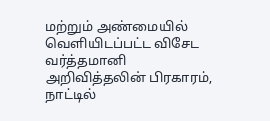மற்றும் அண்மையில் வெளியிடப்பட்ட விசேட வர்த்தமானி அறிவித்தலின் பிரகாரம், நாட்டில்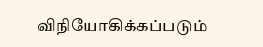விநியோகிக்கப்படும்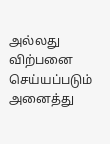அல்லது விற்பனை செய்யப்படும் அனைத்து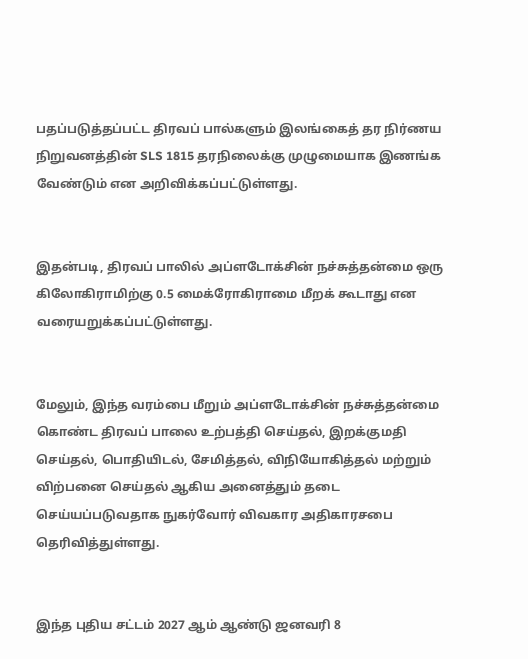பதப்படுத்தப்பட்ட திரவப் பால்களும் இலங்கைத் தர நிர்ணய நிறுவனத்தின் SLS 1815 தரநிலைக்கு முழுமையாக இணங்க வேண்டும் என அறிவிக்கப்பட்டுள்ளது.


இதன்படி, திரவப் பாலில் அப்ளடோக்சின் நச்சுத்தன்மை ஒரு கிலோகிராமிற்கு 0.5 மைக்ரோகிராமை மீறக் கூடாது என வரையறுக்கப்பட்டுள்ளது.


மேலும், இந்த வரம்பை மீறும் அப்ளடோக்சின் நச்சுத்தன்மை கொண்ட திரவப் பாலை உற்பத்தி செய்தல், இறக்குமதி செய்தல், பொதியிடல், சேமித்தல், விநியோகித்தல் மற்றும் விற்பனை செய்தல் ஆகிய அனைத்தும் தடை செய்யப்படுவதாக நுகர்வோர் விவகார அதிகாரசபை தெரிவித்துள்ளது.


இந்த புதிய சட்டம் 2027 ஆம் ஆண்டு ஜனவரி 8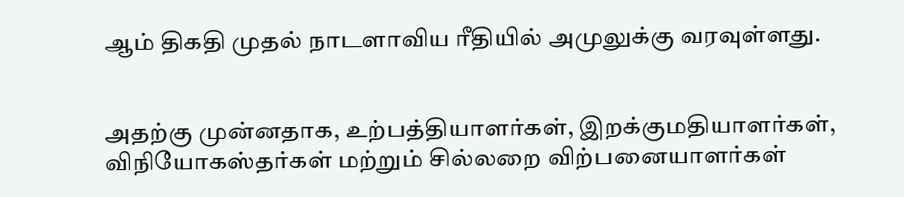ஆம் திகதி முதல் நாடளாவிய ரீதியில் அமுலுக்கு வரவுள்ளது.


அதற்கு முன்னதாக, உற்பத்தியாளர்கள், இறக்குமதியாளர்கள், விநியோகஸ்தர்கள் மற்றும் சில்லறை விற்பனையாளர்கள்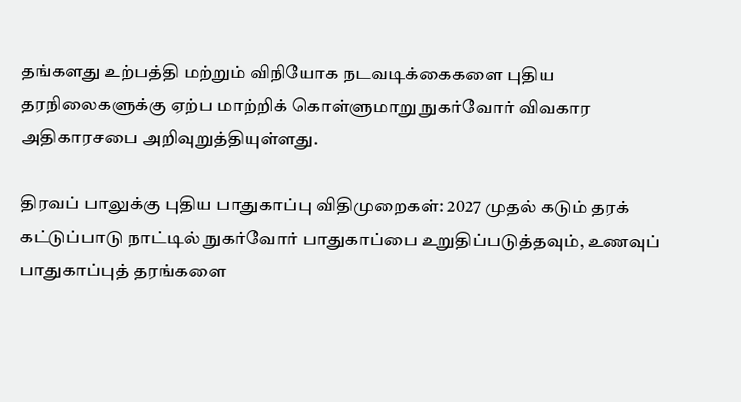தங்களது உற்பத்தி மற்றும் விநியோக நடவடிக்கைகளை புதிய தரநிலைகளுக்கு ஏற்ப மாற்றிக் கொள்ளுமாறு நுகர்வோர் விவகார அதிகாரசபை அறிவுறுத்தியுள்ளது.

திரவப் பாலுக்கு புதிய பாதுகாப்பு விதிமுறைகள்: 2027 முதல் கடும் தரக் கட்டுப்பாடு நாட்டில் நுகர்வோர் பாதுகாப்பை உறுதிப்படுத்தவும், உணவுப் பாதுகாப்புத் தரங்களை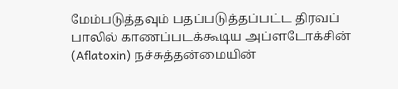மேம்படுத்தவும் பதப்படுத்தப்பட்ட திரவப் பாலில் காணப்படக்கூடிய அப்ளடோக்சின் (Aflatoxin) நச்சுத்தன்மையின்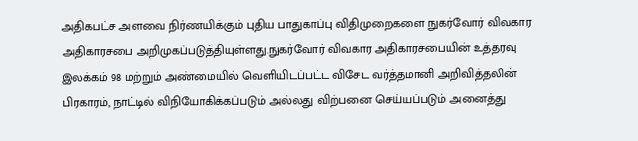அதிகபட்ச அளவை நிர்ணயிக்கும் புதிய பாதுகாப்பு விதிமுறைகளை நுகர்வோர் விவகார அதிகாரசபை அறிமுகப்படுத்தியுள்ளது.நுகர்வோர் விவகார அதிகாரசபையின் உத்தரவு இலக்கம் 98 மற்றும் அண்மையில் வெளியிடப்பட்ட விசேட வர்த்தமானி அறிவித்தலின் பிரகாரம், நாட்டில் விநியோகிக்கப்படும் அல்லது விற்பனை செய்யப்படும் அனைத்து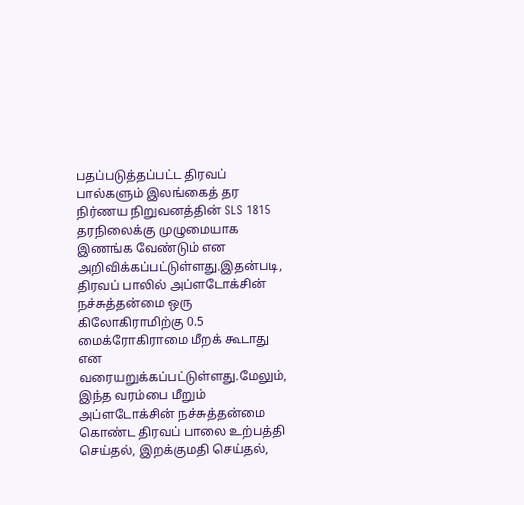பதப்படுத்தப்பட்ட திரவப் பால்களும் இலங்கைத் தர நிர்ணய நிறுவனத்தின் SLS 1815 தரநிலைக்கு முழுமையாக இணங்க வேண்டும் என அறிவிக்கப்பட்டுள்ளது.இதன்படி, திரவப் பாலில் அப்ளடோக்சின் நச்சுத்தன்மை ஒரு கிலோகிராமிற்கு 0.5 மைக்ரோகிராமை மீறக் கூடாது என வரையறுக்கப்பட்டுள்ளது.மேலும், இந்த வரம்பை மீறும் அப்ளடோக்சின் நச்சுத்தன்மை கொண்ட திரவப் பாலை உற்பத்தி செய்தல், இறக்குமதி செய்தல்,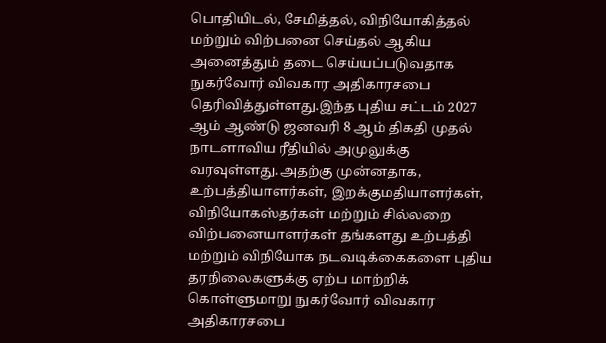பொதியிடல், சேமித்தல், விநியோகித்தல் மற்றும் விற்பனை செய்தல் ஆகிய அனைத்தும் தடை செய்யப்படுவதாக நுகர்வோர் விவகார அதிகாரசபை தெரிவித்துள்ளது.இந்த புதிய சட்டம் 2027 ஆம் ஆண்டு ஜனவரி 8 ஆம் திகதி முதல் நாடளாவிய ரீதியில் அமுலுக்கு வரவுள்ளது.அதற்கு முன்னதாக, உற்பத்தியாளர்கள், இறக்குமதியாளர்கள், விநியோகஸ்தர்கள் மற்றும் சில்லறை விற்பனையாளர்கள் தங்களது உற்பத்தி மற்றும் விநியோக நடவடிக்கைகளை புதிய தரநிலைகளுக்கு ஏற்ப மாற்றிக் கொள்ளுமாறு நுகர்வோர் விவகார அதிகாரசபை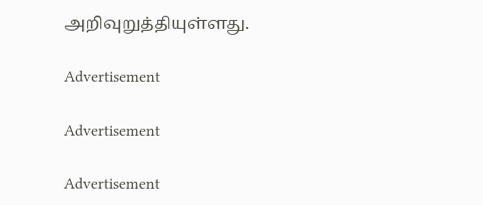அறிவுறுத்தியுள்ளது.

Advertisement

Advertisement

Advertisement